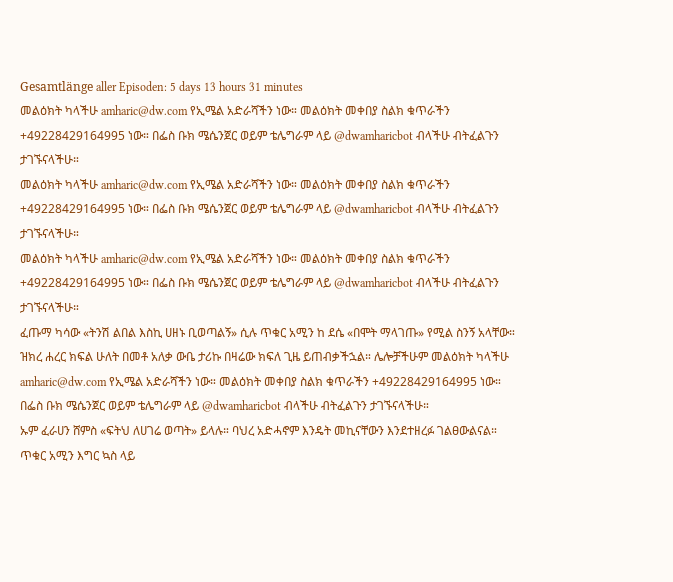Gesamtlänge aller Episoden: 5 days 13 hours 31 minutes
መልዕክት ካላችሁ amharic@dw.com የኢሜል አድራሻችን ነው። መልዕክት መቀበያ ስልክ ቁጥራችን +49228429164995 ነው። በፌስ ቡክ ሜሴንጀር ወይም ቴሌግራም ላይ @dwamharicbot ብላችሁ ብትፈልጉን ታገኙናላችሁ።
መልዕክት ካላችሁ amharic@dw.com የኢሜል አድራሻችን ነው። መልዕክት መቀበያ ስልክ ቁጥራችን +49228429164995 ነው። በፌስ ቡክ ሜሴንጀር ወይም ቴሌግራም ላይ @dwamharicbot ብላችሁ ብትፈልጉን ታገኙናላችሁ።
መልዕክት ካላችሁ amharic@dw.com የኢሜል አድራሻችን ነው። መልዕክት መቀበያ ስልክ ቁጥራችን +49228429164995 ነው። በፌስ ቡክ ሜሴንጀር ወይም ቴሌግራም ላይ @dwamharicbot ብላችሁ ብትፈልጉን ታገኙናላችሁ።
ፈጡማ ካሳው «ትንሽ ልበል እስኪ ሀዘኑ ቢወጣልኝ» ሲሉ ጥቁር አሚን ከ ደሴ «በሞት ማላገጡ» የሚል ስንኝ አላቸው። ዝክረ ሐረር ክፍል ሁለት በመቶ አለቃ ውቤ ታሪኩ በዛሬው ክፍለ ጊዜ ይጠብቃችኋል። ሌሎቻችሁም መልዕክት ካላችሁ amharic@dw.com የኢሜል አድራሻችን ነው። መልዕክት መቀበያ ስልክ ቁጥራችን +49228429164995 ነው። በፌስ ቡክ ሜሴንጀር ወይም ቴሌግራም ላይ @dwamharicbot ብላችሁ ብትፈልጉን ታገኙናላችሁ።
ኡም ፈራሀን ሸምስ «ፍትህ ለሀገሬ ወጣት» ይላሉ። ባህረ አድሓኖም እንዴት መኪናቸውን እንደተዘረፉ ገልፀውልናል። ጥቁር አሚን እግር ኳስ ላይ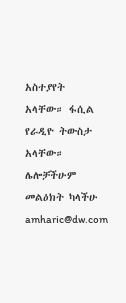አስተያየት አላቸው። ፋሲል የራዲዮ ትውስታ አላቸው። ሌሎቻችሁም መልዕክት ካላችሁ amharic@dw.com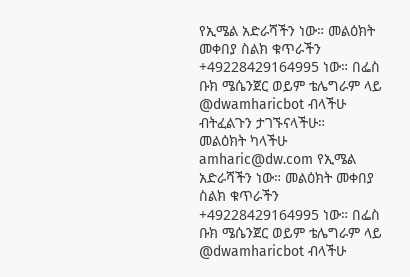የኢሜል አድራሻችን ነው። መልዕክት መቀበያ ስልክ ቁጥራችን +49228429164995 ነው። በፌስ ቡክ ሜሴንጀር ወይም ቴሌግራም ላይ @dwamharicbot ብላችሁ ብትፈልጉን ታገኙናላችሁ።
መልዕክት ካላችሁ amharic@dw.com የኢሜል አድራሻችን ነው። መልዕክት መቀበያ ስልክ ቁጥራችን +49228429164995 ነው። በፌስ ቡክ ሜሴንጀር ወይም ቴሌግራም ላይ @dwamharicbot ብላችሁ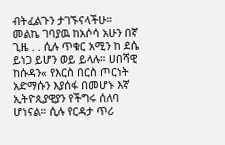ብትፈልጉን ታገኙናላችሁ።
መልኬ ገባያዉ ከአሶሳ አሁን በኛ ጊዜ . . ሲሉ ጥቁር አሚን ከ ደሴ ይነጋ ይሆን ወይ ይላሉ። ሀበሻዊ ከሱዳን« የእርስ በርስ ጦርነት አድማሱን እያሰፋ በመሆኑ እኛ ኢትዮጲያዊያን የችግሩ ሰለባ ሆነናል። ሲሉ የርዳታ ጥሪ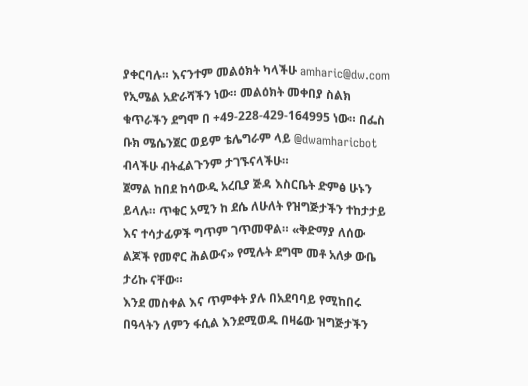ያቀርባሉ። እናንተም መልዕክት ካላችሁ amharic@dw.com የኢሜል አድራሻችን ነው። መልዕክት መቀበያ ስልክ ቁጥራችን ደግሞ በ +49-228-429-164995 ነው። በፌስ ቡክ ሜሴንጀር ወይም ቴሌግራም ላይ @dwamharicbot ብላችሁ ብትፈልጉንም ታገኙናላችሁ።
ጀማል ከበደ ከሳውዲ አረቢያ ጅዳ እስርቤት ድምፅ ሁኑን ይላሉ። ጥቁር አሚን ከ ደሴ ለሁለት የዝግጅታችን ተከታታይ እና ተሳታፊዎች ግጥም ገጥመዋል። «ቅድማያ ለሰው ልጆች የመኖር ሕልውና» የሚሉት ደግሞ መቶ አለቃ ውቤ ታሪኩ ናቸው።
እንደ መስቀል እና ጥምቀት ያሉ በአደባባይ የሚከበሩ በዓላትን ለምን ፋሲል እንደሚወዱ በዛሬው ዝግጅታችን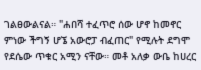ገልፀውልናል። "ሐበሻ ተፈጥሮ ሰው ሆኖ ከመኖር ምነው ችግኝ ሆኜ አውሮፓ ብፈጠር" የሚሉት ደግሞ የደሴው ጥቁር አሚን ናቸው። መቶ አለቃ ውቤ ከሀረር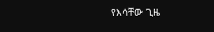የእሳቸው ጊዜ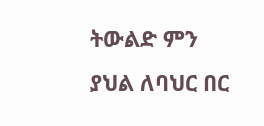ትውልድ ምን ያህል ለባህር በር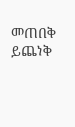መጠበቅ ይጨነቅ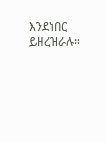እንደነበር ይዘረዝራሉ።